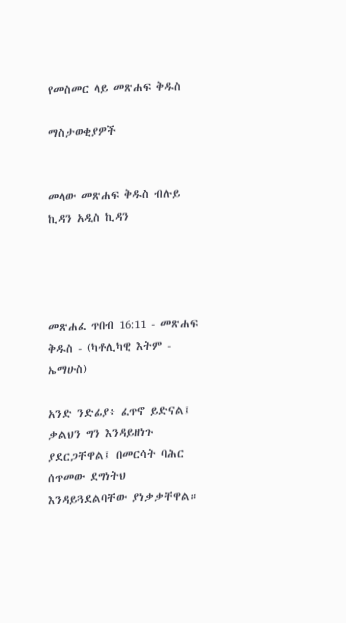የመስመር ላይ መጽሐፍ ቅዱስ

ማስታወቂያዎች


መላው መጽሐፍ ቅዱስ ብሉይ ኪዳን አዲስ ኪዳን




መጽሐፈ ጥበብ 16:11 - መጽሐፍ ቅዱስ - (ካቶሊካዊ እትም - ኤማሁስ)

አንድ ንድፊያ፥ ፈጥኖ ይድናል፤ ቃልህን ግን እንዳይዘነጉ ያደርጋቸዋል፤ በመርሳት ባሕር ሰጥመው ደግነትህ እንዳይጓደልባቸው ያነቃቃቸዋል።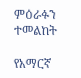ምዕራፉን ተመልከት

የአማርኛ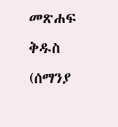መጽሐፍ ቅዱስ (ሰማንያ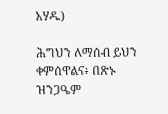አሃዱ)

ሕግህን ለማሰብ ይህን ቀምሰዋልና፥ በጽኑ ዝንጋዔም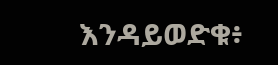እንዳይወድቁ፥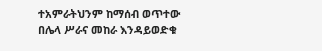ተአምራትህንም ከማሰብ ወጥተው በሌላ ሥራና መከራ እንዳይወድቁ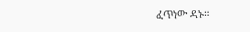ፈጥነው ዳኑ።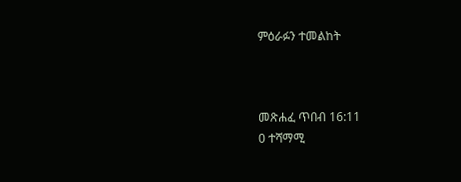ምዕራፉን ተመልከት



መጽሐፈ ጥበብ 16:11
0 ተሻማሚ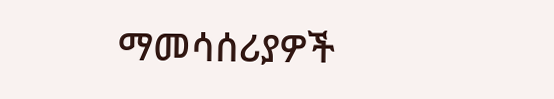ማመሳሰሪያዎች